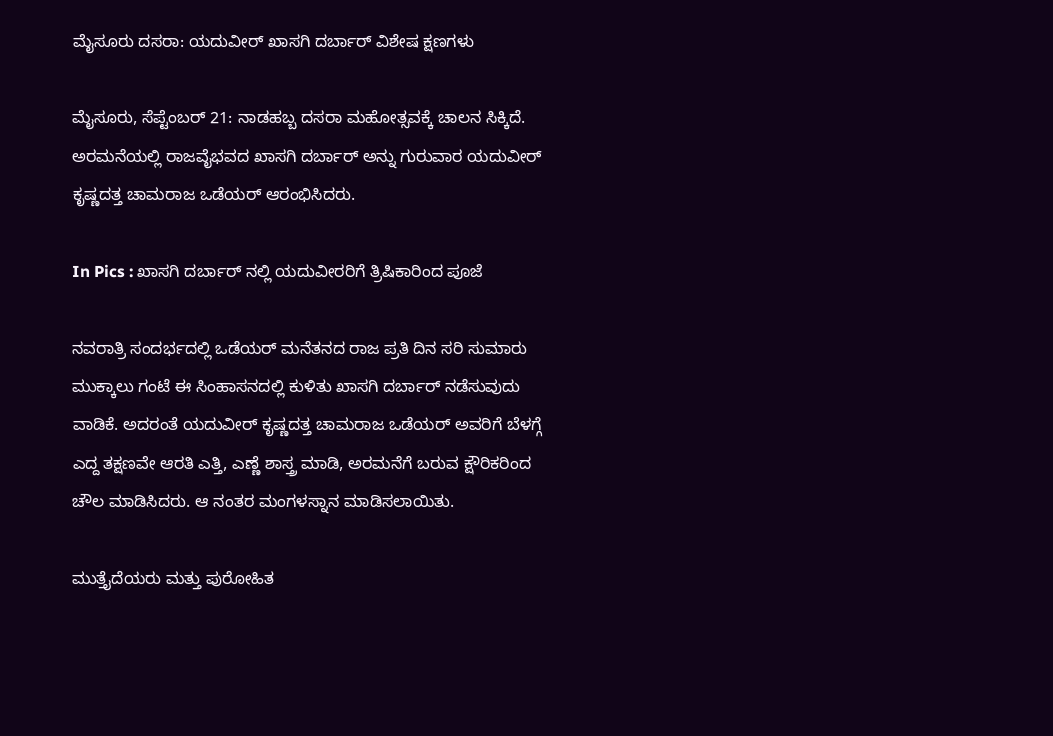ಮೈಸೂರು ದಸರಾ: ಯದುವೀರ್ ಖಾಸಗಿ ದರ್ಬಾರ್ ವಿಶೇಷ ಕ್ಷಣಗಳು

ಮೈಸೂರು, ಸೆಪ್ಟೆಂಬರ್ 21: ನಾಡಹಬ್ಬ ದಸರಾ ಮಹೋತ್ಸವಕ್ಕೆ ಚಾಲನ ಸಿಕ್ಕಿದೆ. ಅರಮನೆಯಲ್ಲಿ ರಾಜವೈಭವದ ಖಾಸಗಿ ದರ್ಬಾರ್‌ ಅನ್ನು ಗುರುವಾರ ಯದುವೀರ್ ಕೃಷ್ಣದತ್ತ ಚಾಮರಾಜ ಒಡೆಯರ್ ಆರಂಭಿಸಿದರು.

In Pics : ಖಾಸಗಿ ದರ್ಬಾರ್ ನಲ್ಲಿ ಯದುವೀರರಿಗೆ ತ್ರಿಷಿಕಾರಿಂದ ಪೂಜೆ

ನವರಾತ್ರಿ ಸಂದರ್ಭದಲ್ಲಿ ಒಡೆಯರ್ ಮನೆತನದ ರಾಜ ಪ್ರತಿ ದಿನ ಸರಿ ಸುಮಾರು ಮುಕ್ಕಾಲು ಗಂಟೆ ಈ ಸಿಂಹಾಸನದಲ್ಲಿ ಕುಳಿತು ಖಾಸಗಿ ದರ್ಬಾರ್ ನಡೆಸುವುದು ವಾಡಿಕೆ. ಅದರಂತೆ ಯದುವೀರ್ ಕೃಷ್ಣದತ್ತ ಚಾಮರಾಜ ಒಡೆಯರ್ ಅವರಿಗೆ ಬೆಳಗ್ಗೆ ಎದ್ದ ತಕ್ಷಣವೇ ಆರತಿ ಎತ್ತಿ, ಎಣ್ಣೆ ಶಾಸ್ತ್ರ ಮಾಡಿ, ಅರಮನೆಗೆ ಬರುವ ಕ್ಷೌರಿಕರಿಂದ ಚೌಲ ಮಾಡಿಸಿದರು. ಆ ನಂತರ ಮಂಗಳಸ್ನಾನ ಮಾಡಿಸಲಾಯಿತು.

ಮುತ್ತೈದೆಯರು ಮತ್ತು ಪುರೋಹಿತ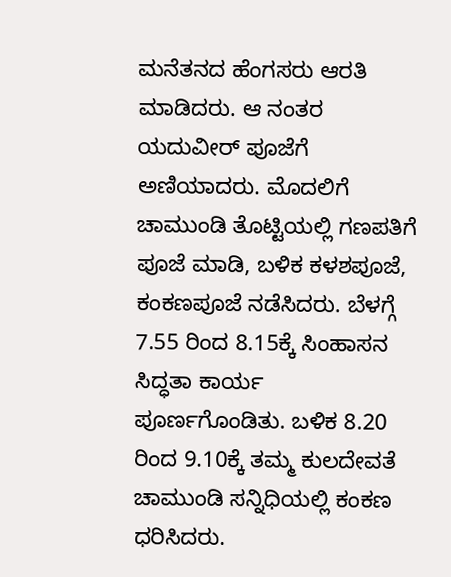ಮನೆತನದ ಹೆಂಗಸರು ಆರತಿ ಮಾಡಿದರು. ಆ ನಂತರ ಯದುವೀರ್ ಪೂಜೆಗೆ ಅಣಿಯಾದರು. ಮೊದಲಿಗೆ ಚಾಮುಂಡಿ ತೊಟ್ಟಿಯಲ್ಲಿ ಗಣಪತಿಗೆ ಪೂಜೆ ಮಾಡಿ, ಬಳಿಕ ಕಳಶಪೂಜೆ, ಕಂಕಣಪೂಜೆ ನಡೆಸಿದರು. ಬೆಳಗ್ಗೆ 7.55 ರಿಂದ 8.15ಕ್ಕೆ ಸಿಂಹಾಸನ ಸಿದ್ಧತಾ ಕಾರ್ಯ ಪೂರ್ಣಗೊಂಡಿತು. ಬಳಿಕ 8.20 ರಿಂದ 9.10ಕ್ಕೆ ತಮ್ಮ ಕುಲದೇವತೆ ಚಾಮುಂಡಿ ಸನ್ನಿಧಿಯಲ್ಲಿ ಕಂಕಣ ಧರಿಸಿದರು.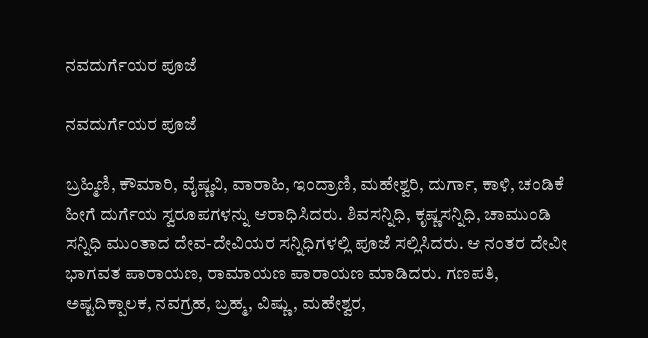ನವದುರ್ಗೆಯರ ಪೂಜೆ

ನವದುರ್ಗೆಯರ ಪೂಜೆ

ಬ್ರಹ್ಮಿಣಿ, ಕೌಮಾರಿ, ವೈಷ್ಣವಿ, ವಾರಾಹಿ, ಇಂದ್ರಾಣಿ, ಮಹೇಶ್ವರಿ, ದುರ್ಗಾ, ಕಾಳಿ, ಚಂಡಿಕೆ ಹೀಗೆ ದುರ್ಗೆಯ ಸ್ವರೂಪಗಳನ್ನು ಆರಾಧಿಸಿದರು. ಶಿವಸನ್ನಿಧಿ, ಕೃಷ್ಣಸನ್ನಿಧಿ, ಚಾಮುಂಡಿ ಸನ್ನಿಧಿ ಮುಂತಾದ ದೇವ-ದೇವಿಯರ ಸನ್ನಿಧಿಗಳಲ್ಲಿ ಪೂಜೆ ಸಲ್ಲಿಸಿದರು. ಆ ನಂತರ ದೇವೀ ಭಾಗವತ ಪಾರಾಯಣ, ರಾಮಾಯಣ ಪಾರಾಯಣ ಮಾಡಿದರು. ಗಣಪತಿ, ಅಷ್ಟದಿಕ್ಪಾಲಕ, ನವಗ್ರಹ, ಬ್ರಹ್ಮ, ವಿಷ್ಣು, ಮಹೇಶ್ವರ,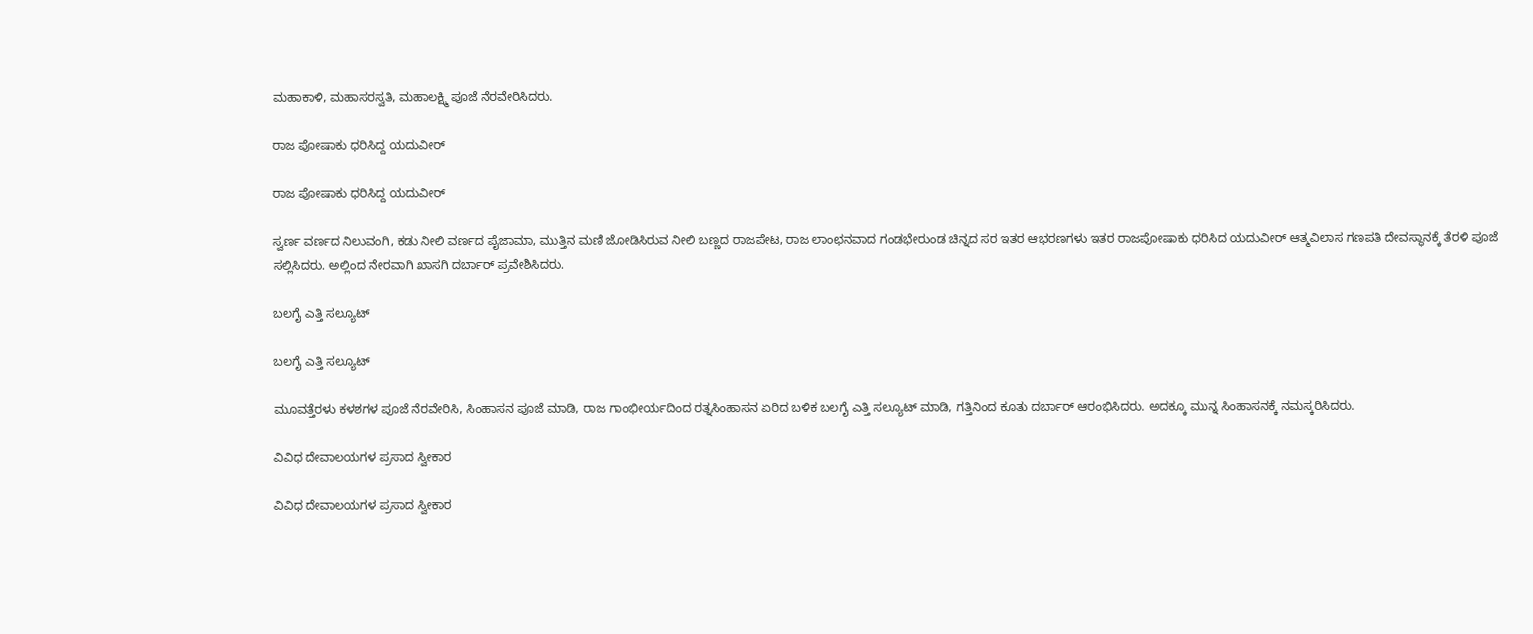ಮಹಾಕಾಳಿ, ಮಹಾಸರಸ್ವತಿ, ಮಹಾಲಕ್ಷ್ಮಿ ಪೂಜೆ ನೆರವೇರಿಸಿದರು.

ರಾಜ ಪೋಷಾಕು ಧರಿಸಿದ್ದ ಯದುವೀರ್

ರಾಜ ಪೋಷಾಕು ಧರಿಸಿದ್ದ ಯದುವೀರ್

ಸ್ವರ್ಣ ವರ್ಣದ ನಿಲುವಂಗಿ, ಕಡು ನೀಲಿ ವರ್ಣದ ಪೈಜಾಮಾ, ಮುತ್ತಿನ ಮಣಿ ಜೋಡಿಸಿರುವ ನೀಲಿ ಬಣ್ಣದ ರಾಜಪೇಟ, ರಾಜ ಲಾಂಛನವಾದ ಗಂಡಭೇರುಂಡ ಚಿನ್ನದ ಸರ ಇತರ ಆಭರಣಗಳು ಇತರ ರಾಜಪೋಷಾಕು ಧರಿಸಿದ ಯದುವೀರ್ ಆತ್ಮವಿಲಾಸ ಗಣಪತಿ ದೇವಸ್ಥಾನಕ್ಕೆ ತೆರಳಿ ಪೂಜೆ ಸಲ್ಲಿಸಿದರು. ಅಲ್ಲಿಂದ ನೇರವಾಗಿ ಖಾಸಗಿ ದರ್ಬಾರ್ ಪ್ರವೇಶಿಸಿದರು.

ಬಲಗೈ ಎತ್ತಿ ಸಲ್ಯೂಟ್

ಬಲಗೈ ಎತ್ತಿ ಸಲ್ಯೂಟ್

ಮೂವತ್ತೆರಳು ಕಳಶಗಳ ಪೂಜೆ ನೆರವೇರಿಸಿ, ಸಿಂಹಾಸನ ಪೂಜೆ ಮಾಡಿ, ರಾಜ ಗಾಂಭೀರ್ಯದಿಂದ ರತ್ನಸಿಂಹಾಸನ ಏರಿದ ಬಳಿಕ ಬಲಗೈ ಎತ್ತಿ ಸಲ್ಯೂಟ್ ಮಾಡಿ, ಗತ್ತಿನಿಂದ ಕೂತು ದರ್ಬಾರ್ ಆರಂಭಿಸಿದರು. ಅದಕ್ಕೂ ಮುನ್ನ ಸಿಂಹಾಸನಕ್ಕೆ ನಮಸ್ಕರಿಸಿದರು.

ವಿವಿಧ ದೇವಾಲಯಗಳ ಪ್ರಸಾದ ಸ್ವೀಕಾರ

ವಿವಿಧ ದೇವಾಲಯಗಳ ಪ್ರಸಾದ ಸ್ವೀಕಾರ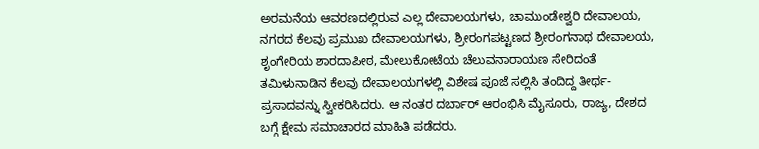ಅರಮನೆಯ ಆವರಣದಲ್ಲಿರುವ ಎಲ್ಲ ದೇವಾಲಯಗಳು, ಚಾಮುಂಡೇಶ್ವರಿ ದೇವಾಲಯ, ನಗರದ ಕೆಲವು ಪ್ರಮುಖ ದೇವಾಲಯಗಳು, ಶ್ರೀರಂಗಪಟ್ಟಣದ ಶ್ರೀರಂಗನಾಥ ದೇವಾಲಯ, ಶೃಂಗೇರಿಯ ಶಾರದಾಪೀಠ, ಮೇಲುಕೋಟೆಯ ಚೆಲುವನಾರಾಯಣ ಸೇರಿದಂತೆ ತಮಿಳುನಾಡಿನ ಕೆಲವು ದೇವಾಲಯಗಳಲ್ಲಿ ವಿಶೇಷ ಪೂಜೆ ಸಲ್ಲಿಸಿ ತಂದಿದ್ದ ತೀರ್ಥ- ಪ್ರಸಾದವನ್ನು ಸ್ವೀಕರಿಸಿದರು. ಆ ನಂತರ ದರ್ಬಾರ್ ಆರಂಭಿಸಿ ಮೈಸೂರು, ರಾಜ್ಯ, ದೇಶದ ಬಗ್ಗೆ ಕ್ಷೇಮ ಸಮಾಚಾರದ ಮಾಹಿತಿ ಪಡೆದರು.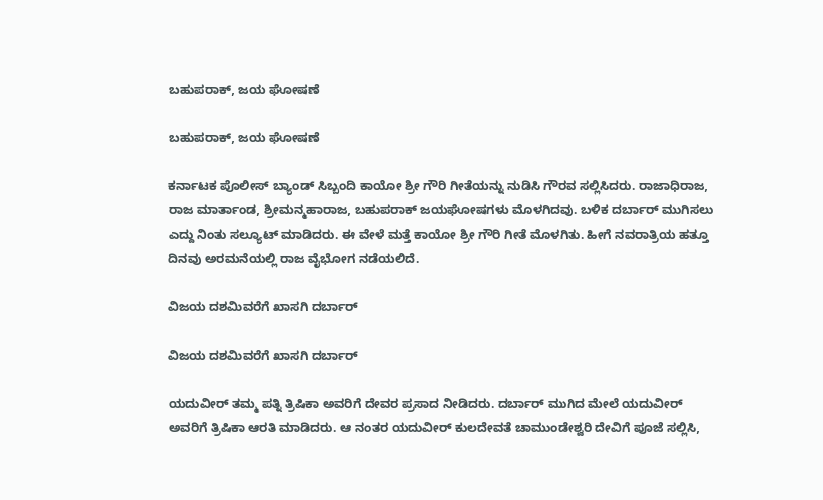ಬಹುಪರಾಕ್, ಜಯ ಘೋಷಣೆ

ಬಹುಪರಾಕ್, ಜಯ ಘೋಷಣೆ

ಕರ್ನಾಟಕ ಪೊಲೀಸ್ ಬ್ಯಾಂಡ್ ಸಿಬ್ಬಂದಿ ಕಾಯೋ ಶ್ರೀ ಗೌರಿ ಗೀತೆಯನ್ನು ನುಡಿಸಿ ಗೌರವ ಸಲ್ಲಿಸಿದರು. ರಾಜಾಧಿರಾಜ, ರಾಜ ಮಾರ್ತಾಂಡ, ಶ್ರೀಮನ್ಮಹಾರಾಜ, ಬಹುಪರಾಕ್ ಜಯಘೋಷಗಳು ಮೊಳಗಿದವು. ಬಳಿಕ ದರ್ಬಾರ್ ಮುಗಿಸಲು ಎದ್ದು ನಿಂತು ಸಲ್ಯೂಟ್ ಮಾಡಿದರು. ಈ ವೇಳೆ ಮತ್ತೆ ಕಾಯೋ ಶ್ರೀ ಗೌರಿ ಗೀತೆ ಮೊಳಗಿತು. ಹೀಗೆ ನವರಾತ್ರಿಯ ಹತ್ತೂ ದಿನವು ಅರಮನೆಯಲ್ಲಿ ರಾಜ ವೈಭೋಗ ನಡೆಯಲಿದೆ.

ವಿಜಯ ದಶಮಿವರೆಗೆ ಖಾಸಗಿ ದರ್ಬಾರ್

ವಿಜಯ ದಶಮಿವರೆಗೆ ಖಾಸಗಿ ದರ್ಬಾರ್

ಯದುವೀರ್ ತಮ್ಮ ಪತ್ನಿ ತ್ರಿಷಿಕಾ ಅವರಿಗೆ ದೇವರ ಪ್ರಸಾದ ನೀಡಿದರು. ದರ್ಬಾರ್ ಮುಗಿದ ಮೇಲೆ ಯದುವೀರ್ ಅವರಿಗೆ ತ್ರಿಷಿಕಾ ಆರತಿ ಮಾಡಿದರು. ಆ ನಂತರ ಯದುವೀರ್ ಕುಲದೇವತೆ ಚಾಮುಂಡೇಶ್ವರಿ ದೇವಿಗೆ ಪೂಜೆ ಸಲ್ಲಿಸಿ,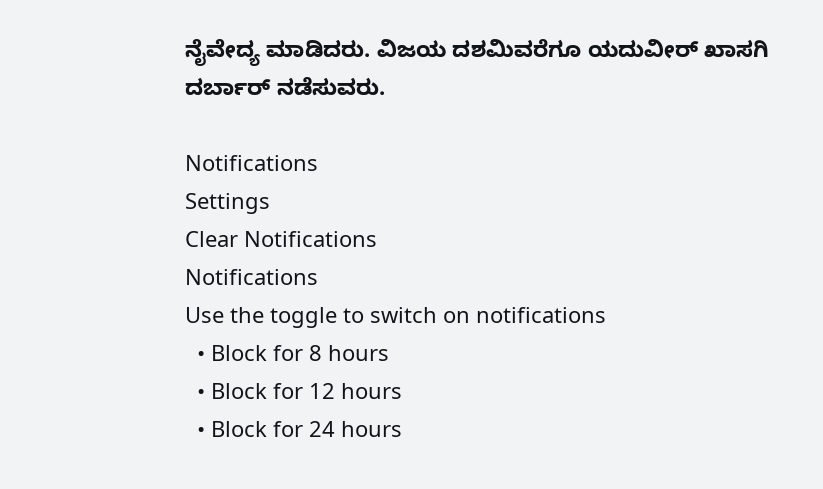ನೈವೇದ್ಯ ಮಾಡಿದರು. ವಿಜಯ ದಶಮಿವರೆಗೂ ಯದುವೀರ್ ಖಾಸಗಿ ದರ್ಬಾರ್ ನಡೆಸುವರು.

Notifications
Settings
Clear Notifications
Notifications
Use the toggle to switch on notifications
  • Block for 8 hours
  • Block for 12 hours
  • Block for 24 hours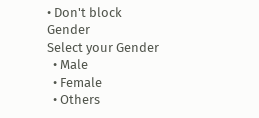• Don't block
Gender
Select your Gender
  • Male
  • Female
  • Others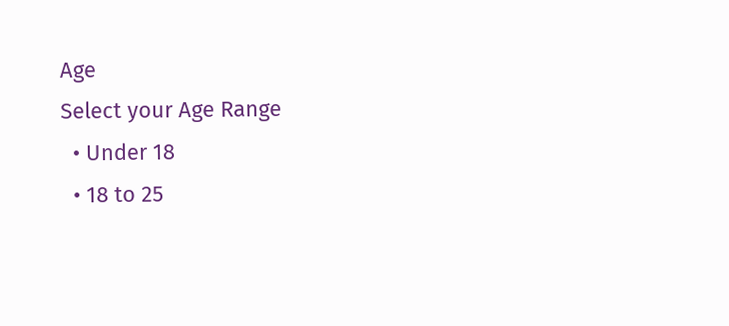Age
Select your Age Range
  • Under 18
  • 18 to 25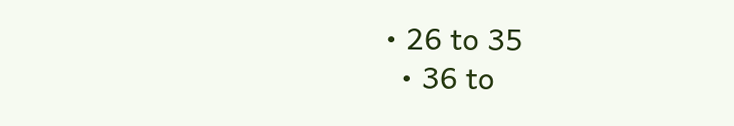• 26 to 35
  • 36 to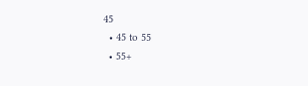45
  • 45 to 55
  • 55+